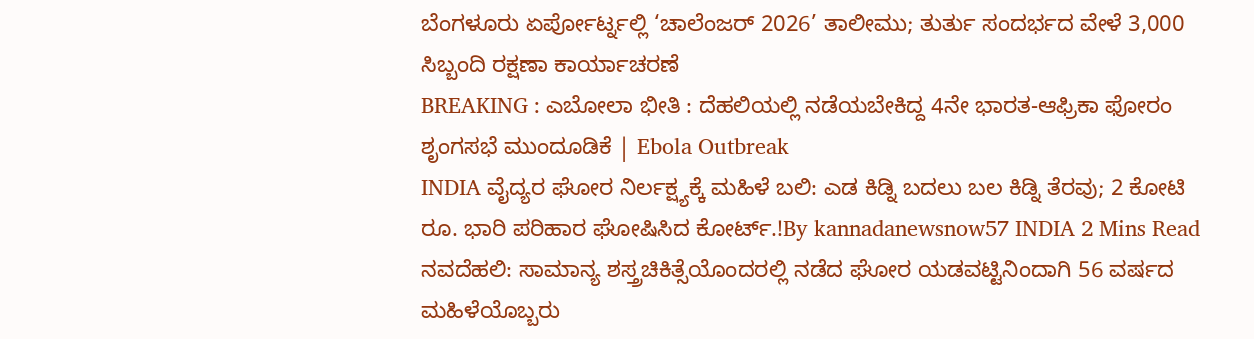ಬೆಂಗಳೂರು ಏರ್ಪೋರ್ಟ್ನಲ್ಲಿ ‘ಚಾಲೆಂಜರ್ 2026’ ತಾಲೀಮು; ತುರ್ತು ಸಂದರ್ಭದ ವೇಳೆ 3,000 ಸಿಬ್ಬಂದಿ ರಕ್ಷಣಾ ಕಾರ್ಯಾಚರಣೆ
BREAKING : ಎಬೋಲಾ ಭೀತಿ : ದೆಹಲಿಯಲ್ಲಿ ನಡೆಯಬೇಕಿದ್ದ 4ನೇ ಭಾರತ-ಆಫ್ರಿಕಾ ಫೋರಂ ಶೃಂಗಸಭೆ ಮುಂದೂಡಿಕೆ | Ebola Outbreak
INDIA ವೈದ್ಯರ ಘೋರ ನಿರ್ಲಕ್ಷ್ಯಕ್ಕೆ ಮಹಿಳೆ ಬಲಿ: ಎಡ ಕಿಡ್ನಿ ಬದಲು ಬಲ ಕಿಡ್ನಿ ತೆರವು; 2 ಕೋಟಿ ರೂ. ಭಾರಿ ಪರಿಹಾರ ಘೋಷಿಸಿದ ಕೋರ್ಟ್.!By kannadanewsnow57 INDIA 2 Mins Read ನವದೆಹಲಿ: ಸಾಮಾನ್ಯ ಶಸ್ತ್ರಚಿಕಿತ್ಸೆಯೊಂದರಲ್ಲಿ ನಡೆದ ಘೋರ ಯಡವಟ್ಟಿನಿಂದಾಗಿ 56 ವರ್ಷದ ಮಹಿಳೆಯೊಬ್ಬರು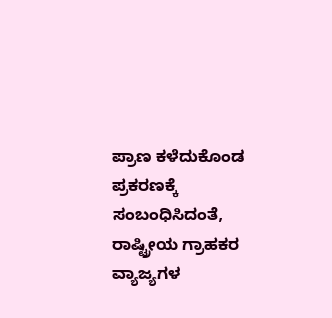ಪ್ರಾಣ ಕಳೆದುಕೊಂಡ ಪ್ರಕರಣಕ್ಕೆ ಸಂಬಂಧಿಸಿದಂತೆ, ರಾಷ್ಟ್ರೀಯ ಗ್ರಾಹಕರ ವ್ಯಾಜ್ಯಗಳ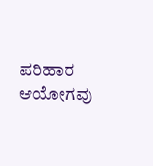ಪರಿಹಾರ ಆಯೋಗವು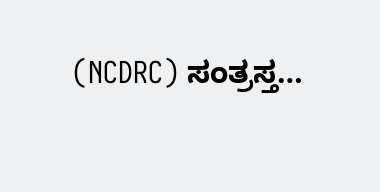(NCDRC) ಸಂತ್ರಸ್ತ…